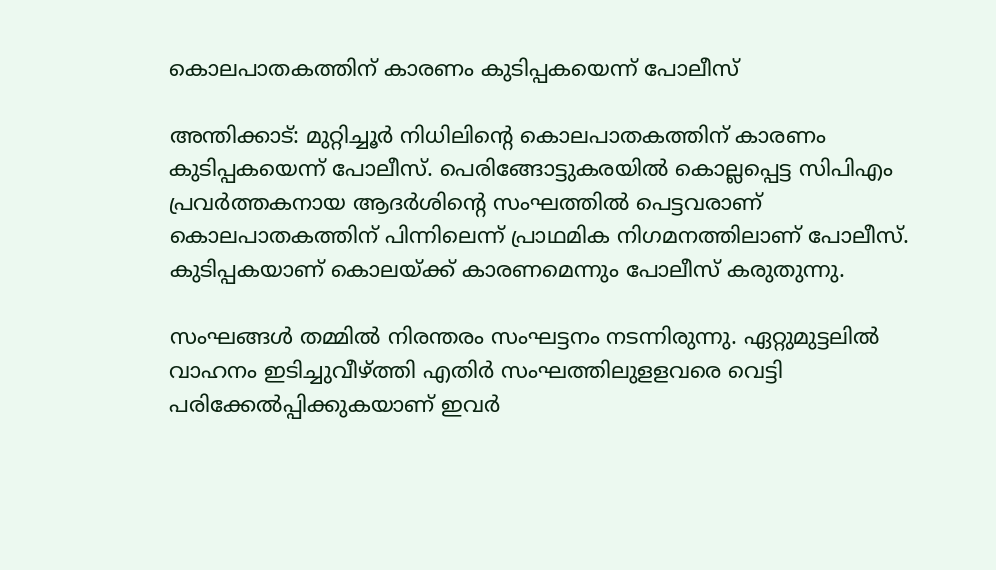കൊലപാതകത്തിന് കാരണം കുടിപ്പകയെന്ന് പോലീസ്

അന്തിക്കാട്: മുറ്റിച്ചൂര്‍ നിധിലിന്റെ കൊലപാതകത്തിന് കാരണം കുടിപ്പകയെന്ന് പോലീസ്. പെരിങ്ങോട്ടുകരയില്‍ കൊല്ലപ്പെട്ട സിപിഎം പ്രവര്‍ത്തകനായ ആദര്‍ശിന്റെ സംഘത്തില്‍ പെട്ടവരാണ് കൊലപാതകത്തിന് പിന്നിലെന്ന് പ്രാഥമിക നിഗമനത്തിലാണ് പോലീസ്. കുടിപ്പകയാണ് കൊലയ്ക്ക് കാരണമെന്നും പോലീസ് കരുതുന്നു.

സംഘങ്ങള്‍ തമ്മില്‍ നിരന്തരം സംഘട്ടനം നടന്നിരുന്നു. ഏറ്റുമുട്ടലില്‍ വാഹനം ഇടിച്ചുവീഴ്ത്തി എതിര്‍ സംഘത്തിലുളളവരെ വെട്ടി പരിക്കേല്‍പ്പിക്കുകയാണ് ഇവര്‍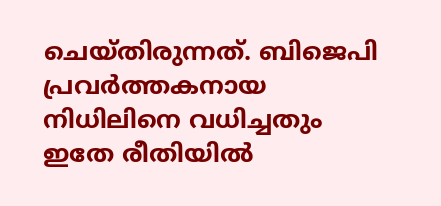ചെയ്തിരുന്നത്. ബിജെപി പ്രവര്‍ത്തകനായ നിധിലിനെ വധിച്ചതും ഇതേ രീതിയില്‍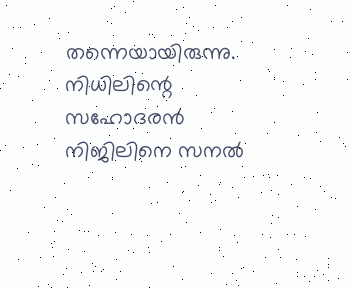തന്നെയായിരുന്നു. നിധിലിന്റെ സഹോദരന്‍ നിജിലിനെ സനല്‍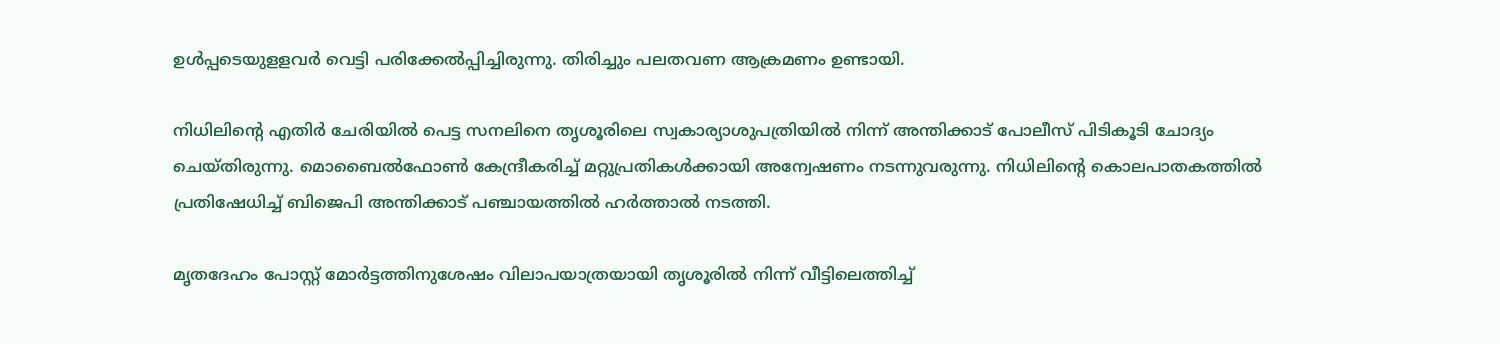ഉള്‍പ്പടെയുളളവര്‍ വെട്ടി പരിക്കേല്‍പ്പിച്ചിരുന്നു. തിരിച്ചും പലതവണ ആക്രമണം ഉണ്ടായി.

നിധിലിന്റെ എതിര്‍ ചേരിയില്‍ പെട്ട സനലിനെ തൃശൂരിലെ സ്വകാര്യാശുപത്രിയില്‍ നിന്ന് അന്തിക്കാട് പോലീസ് പിടികൂടി ചോദ്യം ചെയ്തിരുന്നു. മൊബൈല്‍ഫോണ്‍ കേന്ദ്രീകരിച്ച് മറ്റുപ്രതികള്‍ക്കായി അന്വേഷണം നടന്നുവരുന്നു. നിധിലിന്റെ കൊലപാതകത്തില്‍ പ്രതിഷേധിച്ച് ബിജെപി അന്തിക്കാട് പഞ്ചായത്തില്‍ ഹര്‍ത്താല്‍ നടത്തി.

മൃതദേഹം പോസ്റ്റ് മോര്‍ട്ടത്തിനുശേഷം വിലാപയാത്രയായി തൃശൂരില്‍ നിന്ന് വീട്ടിലെത്തിച്ച്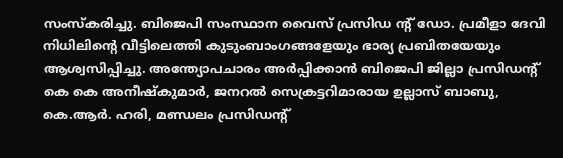സംസ്‌കരിച്ചു. ബിജെപി സംസ്ഥാന വൈസ് പ്രസിഡ ന്റ് ഡോ. പ്രമീളാ ദേവി നിധിലിന്റെ വീട്ടിലെത്തി കുടുംബാംഗങ്ങളേയും ഭാര്യ പ്രബിതയേയും ആശ്വസിപ്പിച്ചു. അന്ത്യോപചാരം അര്‍പ്പിക്കാന്‍ ബിജെപി ജില്ലാ പ്രസിഡന്റ് കെ കെ അനീഷ്‌കുമാര്‍, ജനറല്‍ സെക്രട്ടറിമാരായ ഉല്ലാസ് ബാബു, കെ.ആര്‍. ഹരി, മണ്ഡലം പ്രസിഡന്റ്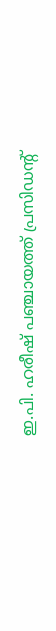ഇ.പി. ഹരീഷ് പഞ്ചായത്ത് പ്രസിഡന്‍റ്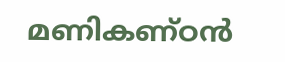മണികണ്ഠന്‍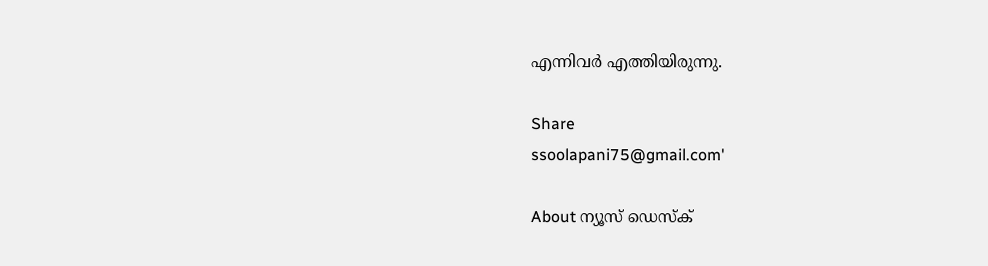എന്നിവര്‍ എത്തിയിരുന്നു.

Share
ssoolapani75@gmail.com'

About ന്യൂസ് ഡെസ്ക്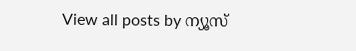View all posts by ന്യൂസ്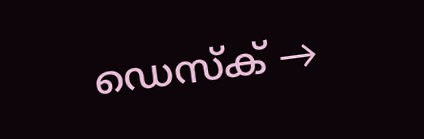ഡെസ്ക് →